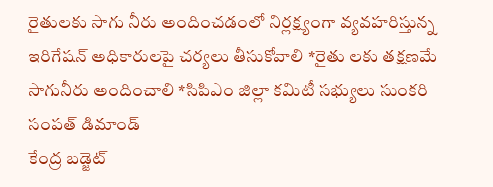రైతులకు సాగు నీరు అందించడంలో నిర్లక్ష్యంగా వ్యవహరిస్తున్న ఇరిగేషన్ అధికారులపై చర్యలు తీసుకోవాలి *రైతు లకు తక్షణమే సాగునీరు అందించాలి *సిపిఎం జిల్లా కమిటీ సభ్యులు సుంకరి సంపత్ డిమాండ్
కేంద్ర బడ్జెట్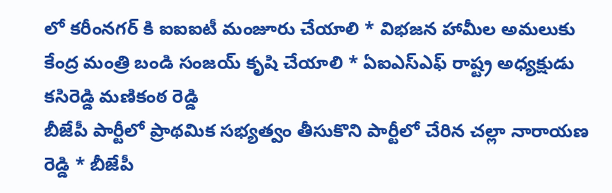లో కరీంనగర్ కి ఐఐఐటీ మంజూరు చేయాలి * విభజన హామీల అమలుకు కేంద్ర మంత్రి బండి సంజయ్ కృషి చేయాలి * ఏఐఎస్ఎఫ్ రాష్ట్ర అధ్యక్షుడు కసిరెడ్డి మణికంఠ రెడ్డి
బీజేపీ పార్టీలో ప్రాథమిక సభ్యత్వం తీసుకొని పార్టీలో చేరిన చల్లా నారాయణ రెడ్డి * బీజేపీ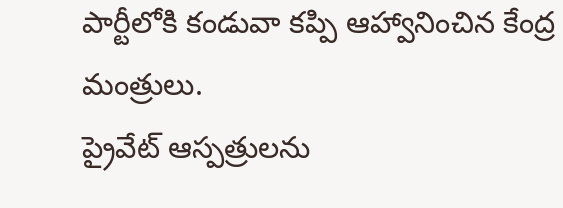పార్టీలోకి కండువా కప్పి ఆహ్వానించిన కేంద్ర మంత్రులు.
ప్రైవేట్ ఆస్పత్రులను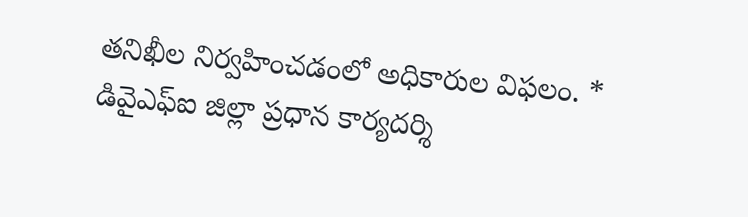తనిఖీల నిర్వహించడంలో అధికారుల విఫలం. * డివైఎఫ్ఐ జిల్లా ప్రధాన కార్యదర్శి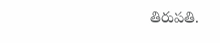తిరుపతి.